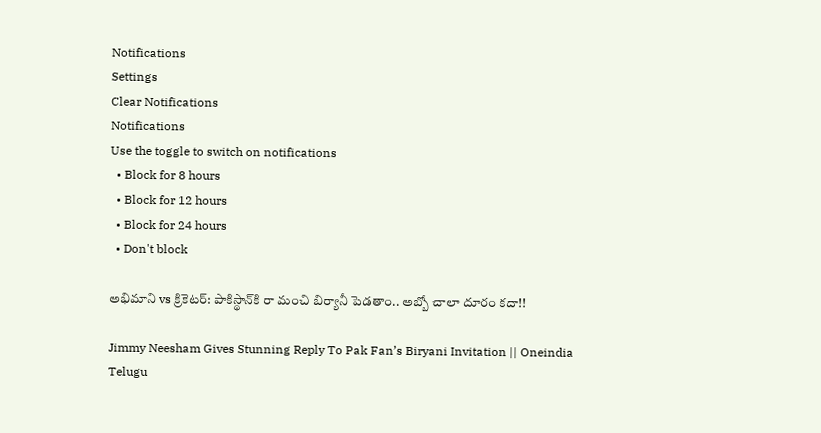Notifications
Settings
Clear Notifications
Notifications
Use the toggle to switch on notifications
  • Block for 8 hours
  • Block for 12 hours
  • Block for 24 hours
  • Don't block

అభిమాని vs క్రికెటర్: పాకిస్థాన్‌కి రా మంచి బిర్యానీ పెడతాం.. అబ్బో చాలా దూరం కదా!!

Jimmy Neesham Gives Stunning Reply To Pak Fan’s Biryani Invitation || Oneindia Telugu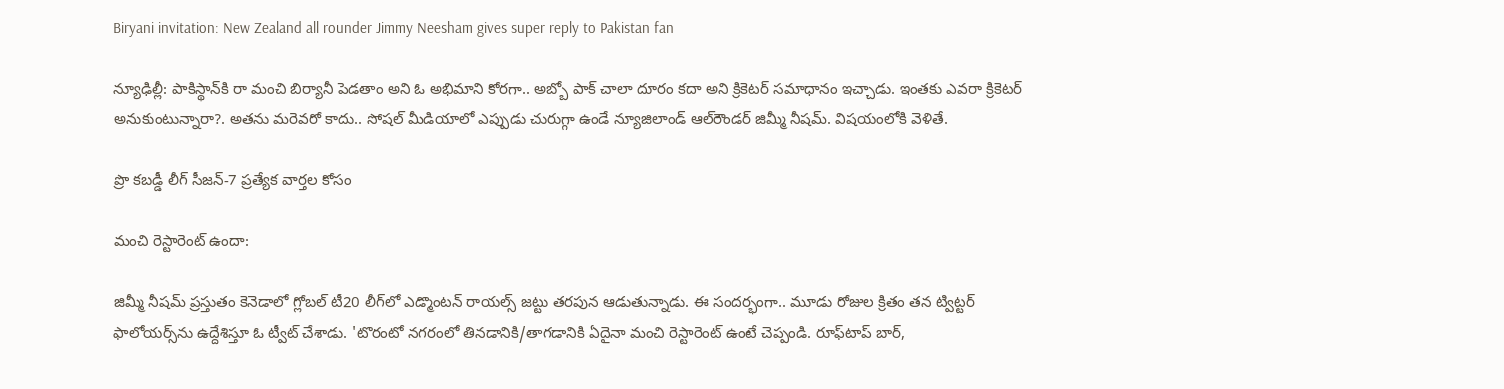Biryani invitation: New Zealand all rounder Jimmy Neesham gives super reply to Pakistan fan

న్యూఢిల్లీ: పాకిస్థాన్‌కి రా మంచి బిర్యానీ పెడతాం అని ఓ అభిమాని కోరగా.. అబ్బో పాక్ చాలా దూరం కదా అని క్రికెటర్ సమాధానం ఇచ్చాడు. ఇంతకు ఎవరా క్రికెటర్ అనుకుంటున్నారా?. అతను మరెవరో కాదు.. సోషల్ మీడియాలో ఎప్పుడు చురుగ్గా ఉండే న్యూజిలాండ్‌ ఆల్‌రౌండర్‌ జిమ్మీ నీషమ్‌. విషయంలోకి వెళితే.

ప్రొ కబడ్డీ లీగ్‌ సీజన్‌-7 ప్రత్యేక వార్తల కోసం

మంచి రెస్టారెంట్‌ ఉందా:

జిమ్మీ నీషమ్‌ ప్రస్తుతం కెనెడాలో గ్లోబల్‌ టీ20 లీగ్‌లో ఎడ్మొంటన్ రాయల్స్ జట్టు తరపున ఆడుతున్నాడు. ఈ సందర్భంగా.. మూడు రోజుల క్రితం తన ట్విట్టర్ ఫాలోయర్స్‌ను ఉద్దేశిస్తూ ఓ ట్వీట్‌ చేశాడు. 'టొరంటో నగరంలో తినడానికి/తాగడానికి ఏదైనా మంచి రెస్టారెంట్‌ ఉంటే చెప్పండి. రూఫ్‌టాప్‌ బార్‌,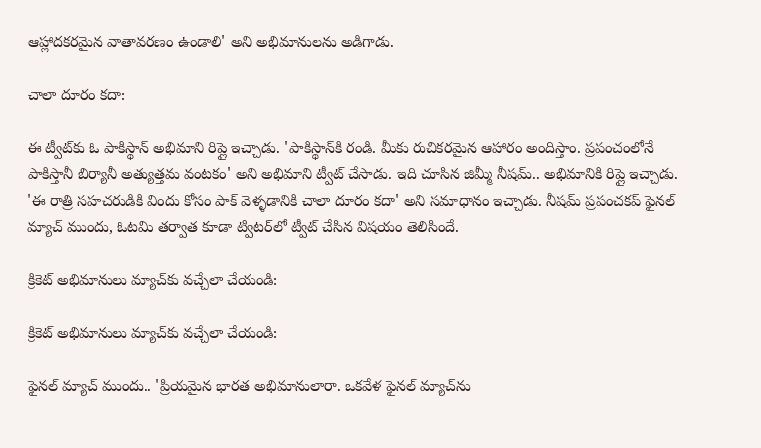ఆహ్లాదకరమైన వాతావరణం ఉండాలి' అని అభిమానులను అడిగాడు.

చాలా దూరం కదా:

ఈ ట్వీట్‌కు ఓ పాకిస్థాన్ అభిమాని రిప్లై ఇచ్చాడు. 'పాకిస్థాన్‌కి రండి. మీకు రుచికరమైన ఆహారం అందిస్తాం. ప్రపంచంలోనే పాకిస్తానీ బిర్యానీ అత్యుత్తమ వంటకం' అని అభిమాని ట్వీట్ చేసాడు. ఇది చూసిన జిమ్మీ నీషమ్‌.. అభిమానికి రిప్లై ఇచ్చాడు. 'ఈ రాత్రి సహచరుడికి విందు కోసం పాక్ వెళ్ళడానికి చాలా దూరం కదా' అని సమాధానం ఇచ్చాడు. నీషమ్‌ ప్రపంచకప్‌ ఫైనల్ మ్యాచ్ ముందు, ఓటమి తర్వాత కూడా ట్విటర్‌లో ట్వీట్ చేసిన విషయం తెలిసిందే.

క్రికెట్ అభిమానులు మ్యాచ్‌కు వచ్చేలా చేయండి:

క్రికెట్ అభిమానులు మ్యాచ్‌కు వచ్చేలా చేయండి:

ఫైనల్ మ్యాచ్ ముందు.. 'ప్రియమైన భారత అభిమానులారా. ఒకవేళ ఫైనల్ మ్యాచ్‌ను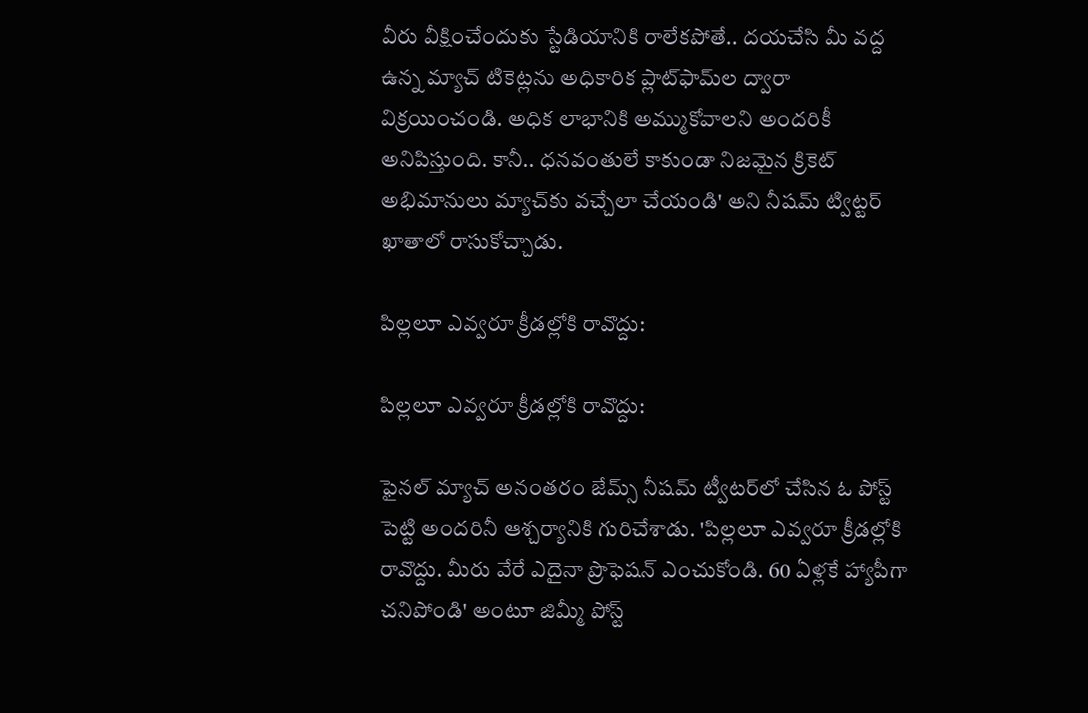వీరు వీక్షించేందుకు స్టేడియానికి రాలేకపోతే.. దయచేసి మీ వద్ద ఉన్న మ్యాచ్ టికెట్లను అధికారిక ప్లాట్‌ఫామ్‌ల ద్వారా విక్రయించండి. అధిక లాభానికి అమ్ముకోవాలని అందరికీ అనిపిస్తుంది. కానీ.. ధనవంతులే కాకుండా నిజమైన క్రికెట్ అభిమానులు మ్యాచ్‌కు వచ్చేలా చేయండి' అని నీషమ్ ట్విట్టర్ ఖాతాలో రాసుకోచ్చాడు.

పిల్లలూ ఎవ్వరూ క్రీడల్లోకి రావొద్దు:

పిల్లలూ ఎవ్వరూ క్రీడల్లోకి రావొద్దు:

ఫైనల్ మ్యాచ్ అనంతరం జేమ్స్‌ నీషమ్ ట్వీటర్‌లో చేసిన ఓ పోస్ట్‌ పెట్టి అందరినీ ఆశ్చర్యానికి గురిచేశాడు. 'పిల్లలూ ఎవ్వరూ క్రీడల్లోకి రావొద్దు. మీరు వేరే ఎదైనా ప్రొఫెషన్ ఎంచుకోండి. 60 ఏళ్లకే హ్యాపీగా చనిపోండి' అంటూ జిమ్మీ పోస్ట్‌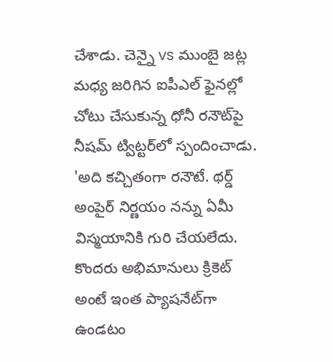చేశాడు. చెన్నై vs ముంబై జట్ల మధ్య జరిగిన ఐపీఎల్ ఫైనల్లో చోటు చేసుకున్న ధోనీ రనౌట్‌పై నీషమ్ ట్విట్టర్‌లో స్పందించాడు. 'అది కచ్చితంగా రనౌటే. థర్డ్‌ అంపైర్‌ నిర్ణయం నన్ను ఏమీ విస్మయానికి గురి చేయలేదు. కొందరు అభిమానులు క్రికెట్ అంటే ఇంత ప్యాషనేట్‌గా ఉండటం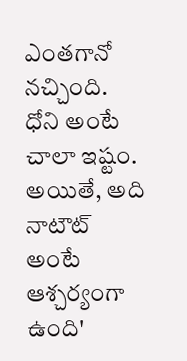ఎంతగానో నచ్చింది. ధోని అంటే చాలా ఇష్టం. అయితే, అది నాటౌట్ అంటే ఆశ్చర్యంగా ఉంది'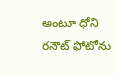అంటూ ధోని రనౌట్ ఫోటోను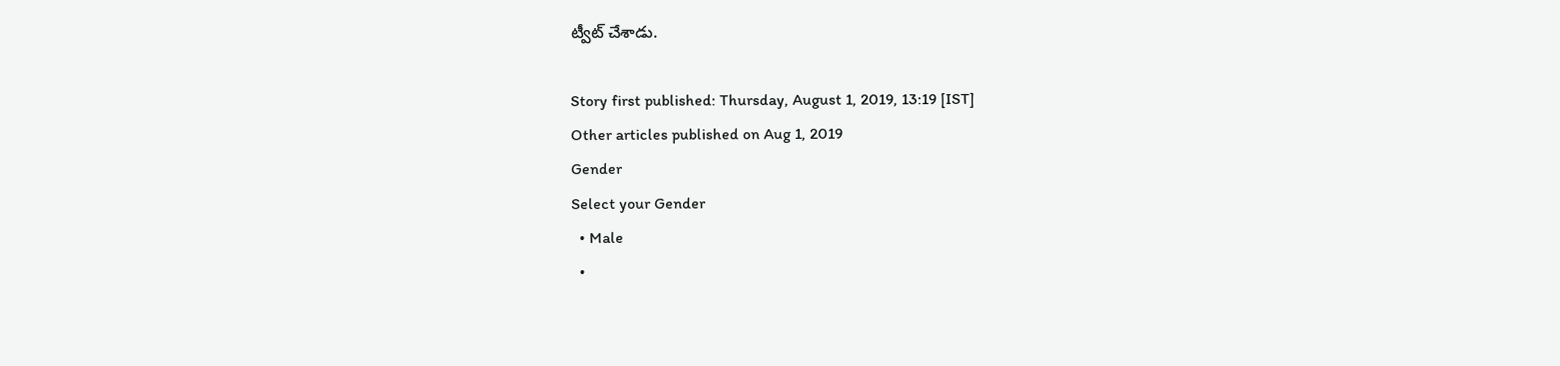ట్వీట్ చేశాడు.

Story first published: Thursday, August 1, 2019, 13:19 [IST]
Other articles published on Aug 1, 2019
Gender
Select your Gender
  • Male
  •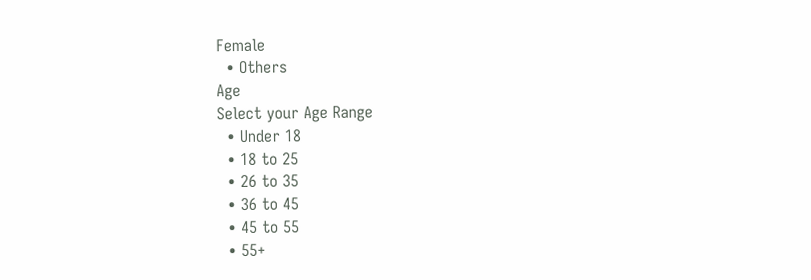Female
  • Others
Age
Select your Age Range
  • Under 18
  • 18 to 25
  • 26 to 35
  • 36 to 45
  • 45 to 55
  • 55+